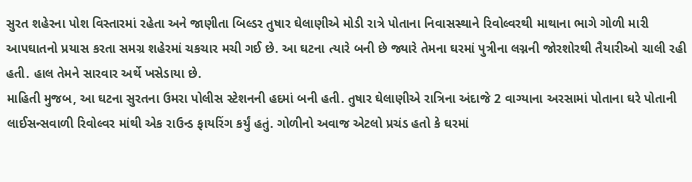સુરત શહેરના પોશ વિસ્તારમાં રહેતા અને જાણીતા બિલ્ડર તુષાર ઘેલાણીએ મોડી રાત્રે પોતાના નિવાસસ્થાને રિવોલ્વરથી માથાના ભાગે ગોળી મારી આપઘાતનો પ્રયાસ કરતા સમગ્ર શહેરમાં ચકચાર મચી ગઈ છે. આ ઘટના ત્યારે બની છે જ્યારે તેમના ઘરમાં પુત્રીના લગ્નની જોરશોરથી તૈયારીઓ ચાલી રહી હતી. હાલ તેમને સારવાર અર્થે ખસેડાયા છે.
માહિતી મુજબ, આ ઘટના સુરતના ઉમરા પોલીસ સ્ટેશનની હદમાં બની હતી. તુષાર ઘેલાણીએ રાત્રિના અંદાજે 2 વાગ્યાના અરસામાં પોતાના ઘરે પોતાની લાઈસન્સવાળી રિવોલ્વર માંથી એક રાઉન્ડ ફાયરિંગ કર્યું હતું. ગોળીનો અવાજ એટલો પ્રચંડ હતો કે ઘરમાં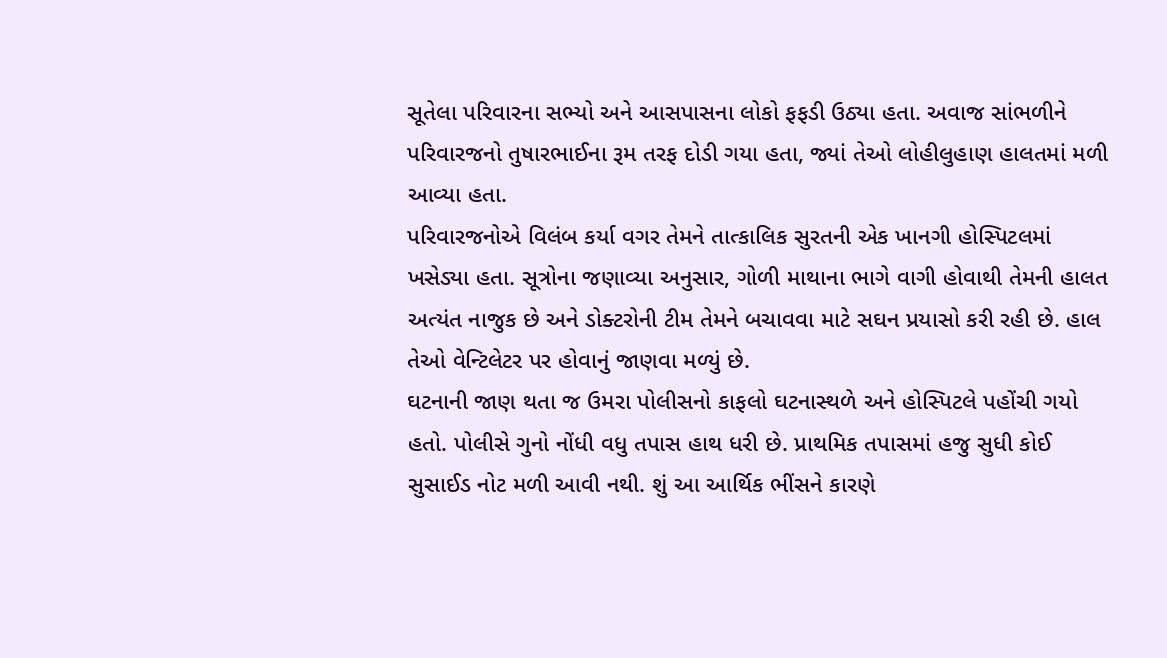સૂતેલા પરિવારના સભ્યો અને આસપાસના લોકો ફફડી ઉઠ્યા હતા. અવાજ સાંભળીને પરિવારજનો તુષારભાઈના રૂમ તરફ દોડી ગયા હતા, જ્યાં તેઓ લોહીલુહાણ હાલતમાં મળી આવ્યા હતા.
પરિવારજનોએ વિલંબ કર્યા વગર તેમને તાત્કાલિક સુરતની એક ખાનગી હોસ્પિટલમાં ખસેડ્યા હતા. સૂત્રોના જણાવ્યા અનુસાર, ગોળી માથાના ભાગે વાગી હોવાથી તેમની હાલત અત્યંત નાજુક છે અને ડોક્ટરોની ટીમ તેમને બચાવવા માટે સઘન પ્રયાસો કરી રહી છે. હાલ તેઓ વેન્ટિલેટર પર હોવાનું જાણવા મળ્યું છે.
ઘટનાની જાણ થતા જ ઉમરા પોલીસનો કાફલો ઘટનાસ્થળે અને હોસ્પિટલે પહોંચી ગયો હતો. પોલીસે ગુનો નોંધી વધુ તપાસ હાથ ધરી છે. પ્રાથમિક તપાસમાં હજુ સુધી કોઈ સુસાઈડ નોટ મળી આવી નથી. શું આ આર્થિક ભીંસને કારણે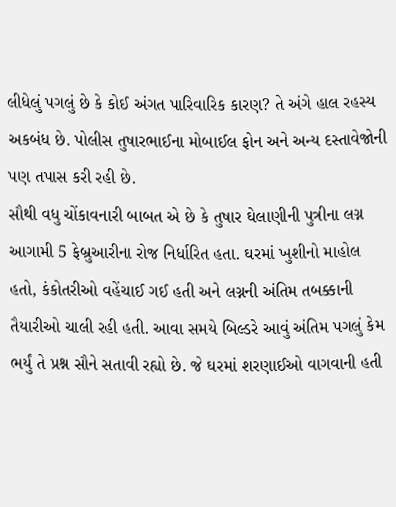લીધેલું પગલું છે કે કોઈ અંગત પારિવારિક કારણ? તે અંગે હાલ રહસ્ય અકબંધ છે. પોલીસ તુષારભાઈના મોબાઈલ ફોન અને અન્ય દસ્તાવેજોની પણ તપાસ કરી રહી છે.
સૌથી વધુ ચોંકાવનારી બાબત એ છે કે તુષાર ઘેલાણીની પુત્રીના લગ્ન આગામી 5 ફેબ્રુઆરીના રોજ નિર્ધારિત હતા. ઘરમાં ખુશીનો માહોલ હતો, કંકોતરીઓ વહેંચાઈ ગઈ હતી અને લગ્નની અંતિમ તબક્કાની તૈયારીઓ ચાલી રહી હતી. આવા સમયે બિલ્ડરે આવું અંતિમ પગલું કેમ ભર્યું તે પ્રશ્ન સૌને સતાવી રહ્યો છે. જે ઘરમાં શરણાઈઓ વાગવાની હતી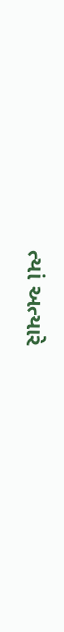ત્યાં અત્યારે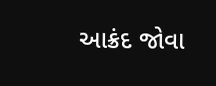આક્રંદ જોવા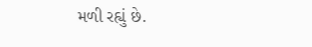મળી રહ્યું છે.